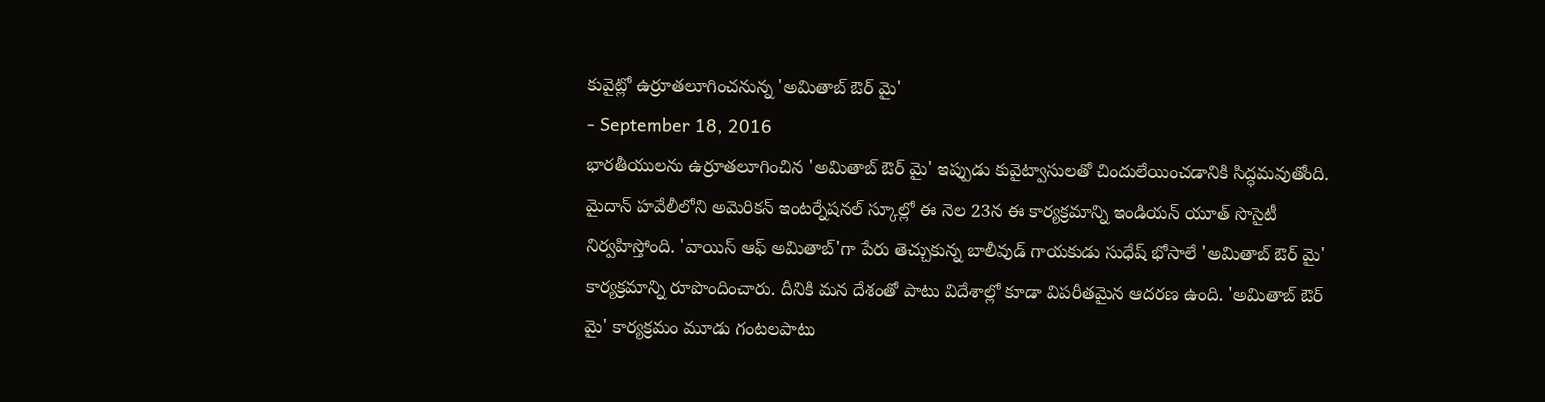కువైట్లో ఉర్రూతలూగించనున్న 'అమితాబ్ ఔర్ మై'
- September 18, 2016
భారతీయులను ఉర్రూతలూగించిన 'అమితాబ్ ఔర్ మై' ఇప్పుడు కువైట్వాసులతో చిందులేయించడానికి సిద్ధమవుతోంది. మైదాన్ హవేలీలోని అమెరికన్ ఇంటర్నేషనల్ స్కూల్లో ఈ నెల 23న ఈ కార్యక్రమాన్ని ఇండియన్ యూత్ సొసైటీ నిర్వహిస్తోంది. 'వాయిస్ ఆఫ్ అమితాబ్'గా పేరు తెచ్చుకున్న బాలీవుడ్ గాయకుడు సుధేష్ భోసాలే 'అమితాబ్ ఔర్ మై' కార్యక్రమాన్ని రూపొందించారు. దీనికి మన దేశంతో పాటు విదేశాల్లో కూడా విపరీతమైన ఆదరణ ఉంది. 'అమితాబ్ ఔర్ మై' కార్యక్రమం మూడు గంటలపాటు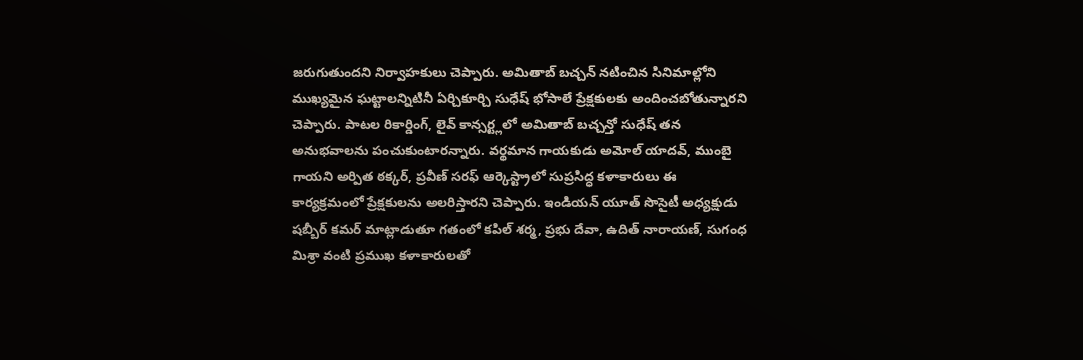జరుగుతుందని నిర్వాహకులు చెప్పారు. అమితాబ్ బచ్చన్ నటించిన సినిమాల్లోని ముఖ్యమైన ఘట్టాలన్నిటినీ ఏర్చికూర్చి సుధేష్ భోసాలే ప్రేక్షకులకు అందించబోతున్నారని చెప్పారు. పాటల రికార్డింగ్, లైవ్ కాన్సర్ట్లలో అమితాబ్ బచ్చన్తో సుధేష్ తన అనుభవాలను పంచుకుంటారన్నారు. వర్థమాన గాయకుడు అమోల్ యాదవ్, ముంబై గాయని అర్పిత ఠక్కర్, ప్రవీణ్ సరఫ్ ఆర్కెస్ట్రాలో సుప్రసిద్ధ కళాకారులు ఈ కార్యక్రమంలో ప్రేక్షకులను అలరిస్తారని చెప్పారు. ఇండియన్ యూత్ సొసైటీ అధ్యక్షుడు షబ్బీర్ కమర్ మాట్లాడుతూ గతంలో కపిల్ శర్మ, ప్రభు దేవా, ఉదిత్ నారాయణ్, సుగంధ మిశ్రా వంటి ప్రముఖ కళాకారులతో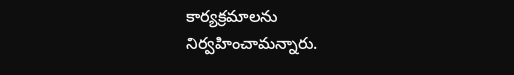కార్యక్రమాలను నిర్వహించామన్నారు.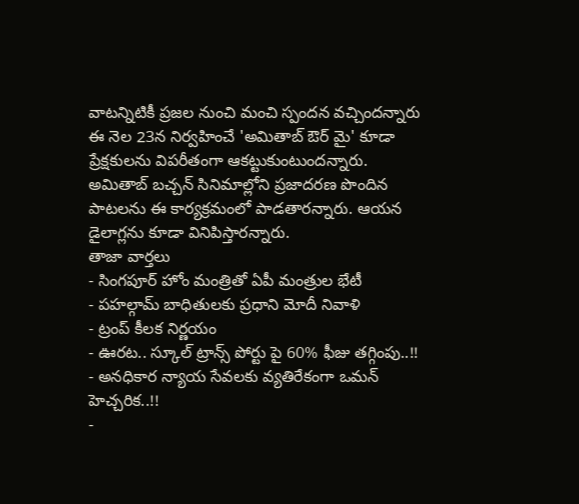వాటన్నిటికీ ప్రజల నుంచి మంచి స్పందన వచ్చిందన్నారు ఈ నెల 23న నిర్వహించే 'అమితాబ్ ఔర్ మై' కూడా ప్రేక్షకులను విపరీతంగా ఆకట్టుకుంటుందన్నారు.
అమితాబ్ బచ్చన్ సినిమాల్లోని ప్రజాదరణ పొందిన పాటలను ఈ కార్యక్రమంలో పాడతారన్నారు. ఆయన డైలాగ్లను కూడా వినిపిస్తారన్నారు.
తాజా వార్తలు
- సింగపూర్ హోం మంత్రితో ఏపీ మంత్రుల భేటీ
- పహల్గామ్ బాధితులకు ప్రధాని మోదీ నివాళి
- ట్రంప్ కీలక నిర్ణయం
- ఊరట.. స్కూల్ ట్రాన్స్ పోర్టు పై 60% ఫీజు తగ్గింపు..!!
- అనధికార న్యాయ సేవలకు వ్యతిరేకంగా ఒమన్ హెచ్చరిక..!!
-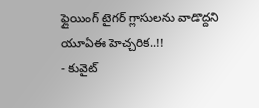ఫ్లైయింగ్ టైగర్ గ్లాసులను వాడొద్దని యూఏఈ హెచ్చరిక..!!
- కువైట్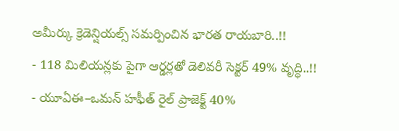అమీర్కు క్రెడెన్షియల్స్ సమర్పించిన భారత రాయబారి..!!
- 118 మిలియన్లకు పైగా ఆర్డర్లతో డెలివరీ సెక్టర్ 49% వృద్ధి..!!
- యూఏఈ–ఒమన్ హఫీత్ రైల్ ప్రాజెక్ట్ 40%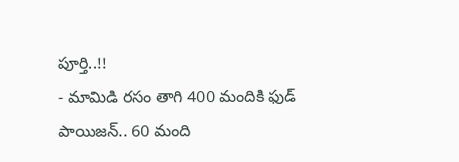పూర్తి..!!
- మామిడి రసం తాగి 400 మందికి ఫుడ్ పాయిజన్.. 60 మంది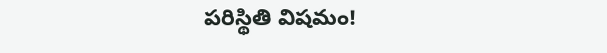పరిస్థితి విషమం!